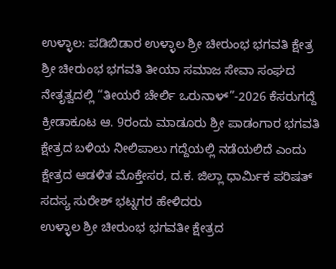ಉಳ್ಳಾಲ: ಪಡಿಬಿಡಾರ ಉಳ್ಳಾಲ ಶ್ರೀ ಚೀರುಂಭ ಭಗವತಿ ಕ್ಷೇತ್ರ ಶ್ರೀ ಚೀರುಂಭ ಭಗವತಿ ತೀಯಾ ಸಮಾಜ ಸೇವಾ ಸಂಘದ ನೇತೃತ್ವದಲ್ಲಿ “ತೀಯರೆ ಚೇರ್ಲಿ ಒರುನಾಳ್”-2026 ಕೆಸರುಗದ್ದೆ ಕ್ರೀಡಾಕೂಟ ಆ. 9ರಂದು ಮಾಡೂರು ಶ್ರೀ ಪಾಡಂಗಾರ ಭಗವತಿ ಕ್ಷೇತ್ರದ ಬಳಿಯ ನೀಲಿಪಾಲು ಗದ್ದೆಯಲ್ಲಿ ನಡೆಯಲಿದೆ ಎಂದು ಕ್ಷೇತ್ರದ ಆಡಳಿತ ಮೊಕ್ತೇಸರ, ದ.ಕ. ಜಿಲ್ಲಾ ಧಾರ್ಮಿಕ ಪರಿಷತ್ ಸದಸ್ಯ ಸುರೇಶ್ ಭಟ್ನಗರ ಹೇಳಿದರು
ಉಳ್ಳಾಲ ಶ್ರೀ ಚೀರುಂಭ ಭಗವತೀ ಕ್ಷೇತ್ರದ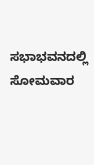ಸಭಾಭವನದಲ್ಲಿ ಸೋಮವಾರ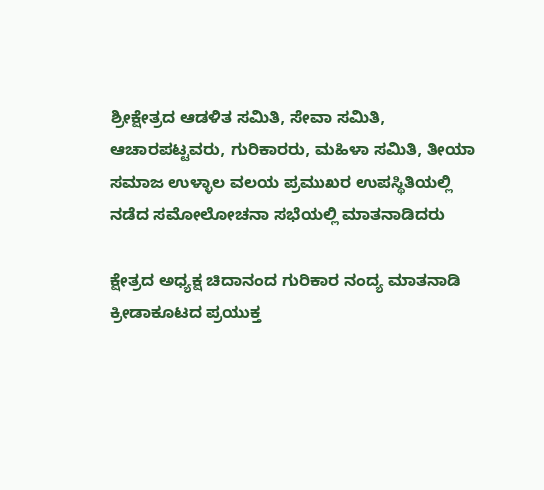ಶ್ರೀಕ್ಷೇತ್ರದ ಆಡಳಿತ ಸಮಿತಿ, ಸೇವಾ ಸಮಿತಿ, ಆಚಾರಪಟ್ಟವರು, ಗುರಿಕಾರರು, ಮಹಿಳಾ ಸಮಿತಿ, ತೀಯಾ ಸಮಾಜ ಉಳ್ಳಾಲ ವಲಯ ಪ್ರಮುಖರ ಉಪಸ್ಥಿತಿಯಲ್ಲಿ ನಡೆದ ಸಮೋಲೋಚನಾ ಸಭೆಯಲ್ಲಿ ಮಾತನಾಡಿದರು

ಕ್ಷೇತ್ರದ ಅಧ್ಯಕ್ಷ ಚಿದಾನಂದ ಗುರಿಕಾರ ನಂದ್ಯ ಮಾತನಾಡಿ ಕ್ರೀಡಾಕೂಟದ ಪ್ರಯುಕ್ತ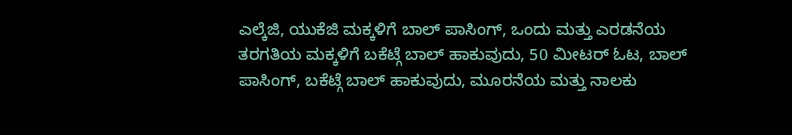ಎಲ್ಕೆಜಿ, ಯುಕೆಜಿ ಮಕ್ಕಳಿಗೆ ಬಾಲ್ ಪಾಸಿಂಗ್, ಒಂದು ಮತ್ತು ಎರಡನೆಯ ತರಗತಿಯ ಮಕ್ಕಳಿಗೆ ಬಕೆಟ್ಗೆ ಬಾಲ್ ಹಾಕುವುದು, 50 ಮೀಟರ್ ಓಟ, ಬಾಲ್ ಪಾಸಿಂಗ್, ಬಕೆಟ್ಗೆ ಬಾಲ್ ಹಾಕುವುದು, ಮೂರನೆಯ ಮತ್ತು ನಾಲಕು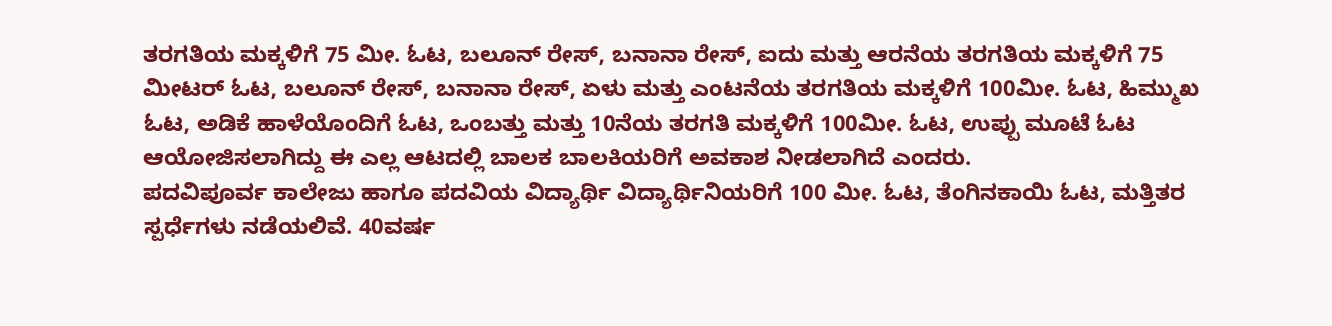ತರಗತಿಯ ಮಕ್ಕಳಿಗೆ 75 ಮೀ. ಓಟ, ಬಲೂನ್ ರೇಸ್, ಬನಾನಾ ರೇಸ್, ಐದು ಮತ್ತು ಆರನೆಯ ತರಗತಿಯ ಮಕ್ಕಳಿಗೆ 75 ಮೀಟರ್ ಓಟ, ಬಲೂನ್ ರೇಸ್, ಬನಾನಾ ರೇಸ್, ಏಳು ಮತ್ತು ಎಂಟನೆಯ ತರಗತಿಯ ಮಕ್ಕಳಿಗೆ 100ಮೀ. ಓಟ, ಹಿಮ್ಮುಖ ಓಟ, ಅಡಿಕೆ ಹಾಳೆಯೊಂದಿಗೆ ಓಟ, ಒಂಬತ್ತು ಮತ್ತು 10ನೆಯ ತರಗತಿ ಮಕ್ಕಳಿಗೆ 100ಮೀ. ಓಟ, ಉಪ್ಪು ಮೂಟೆ ಓಟ ಆಯೋಜಿಸಲಾಗಿದ್ದು ಈ ಎಲ್ಲ ಆಟದಲ್ಲಿ ಬಾಲಕ ಬಾಲಕಿಯರಿಗೆ ಅವಕಾಶ ನೀಡಲಾಗಿದೆ ಎಂದರು.
ಪದವಿಪೂರ್ವ ಕಾಲೇಜು ಹಾಗೂ ಪದವಿಯ ವಿದ್ಯಾರ್ಥಿ ವಿದ್ಯಾರ್ಥಿನಿಯರಿಗೆ 100 ಮೀ. ಓಟ, ತೆಂಗಿನಕಾಯಿ ಓಟ, ಮತ್ತಿತರ ಸ್ಪರ್ಧೆಗಳು ನಡೆಯಲಿವೆ. 40ವರ್ಷ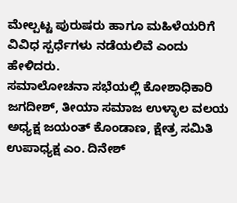ಮೇಲ್ಪಟ್ಟ ಪುರುಷರು ಹಾಗೂ ಮಹಿಳೆಯರಿಗೆ ವಿವಿಧ ಸ್ಪರ್ಧೆಗಳು ನಡೆಯಲಿವೆ ಎಂದು ಹೇಳಿದರು.
ಸಮಾಲೋಚನಾ ಸಭೆಯಲ್ಲಿ ಕೋಶಾಧಿಕಾರಿ ಜಗದೀಶ್, ತೀಯಾ ಸಮಾಜ ಉಳ್ಳಾಲ ವಲಯ ಅಧ್ಯಕ್ಷ ಜಯಂತ್ ಕೊಂಡಾಣ, ಕ್ಷೇತ್ರ ಸಮಿತಿ ಉಪಾಧ್ಯಕ್ಷ ಎಂ. ದಿನೇಶ್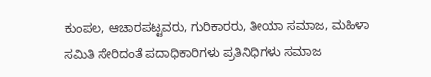ಕುಂಪಲ, ಆಚಾರಪಟ್ಟವರು, ಗುರಿಕಾರರು, ತೀಯಾ ಸಮಾಜ, ಮಹಿಳಾ ಸಮಿತಿ ಸೇರಿದಂತೆ ಪದಾಧಿಕಾರಿಗಳು ಪ್ರತಿನಿಧಿಗಳು ಸಮಾಜ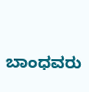ಬಾಂಧವರು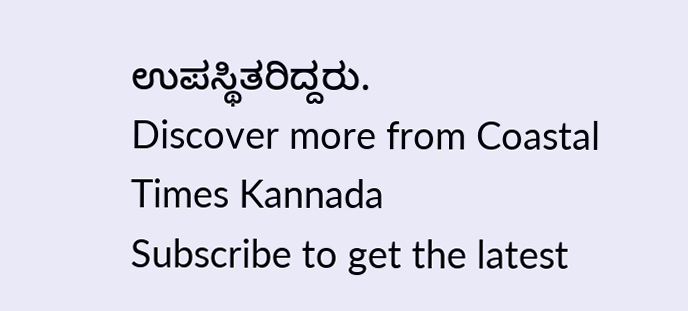ಉಪಸ್ಥಿತರಿದ್ದರು.
Discover more from Coastal Times Kannada
Subscribe to get the latest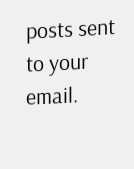posts sent to your email.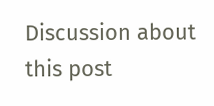Discussion about this post